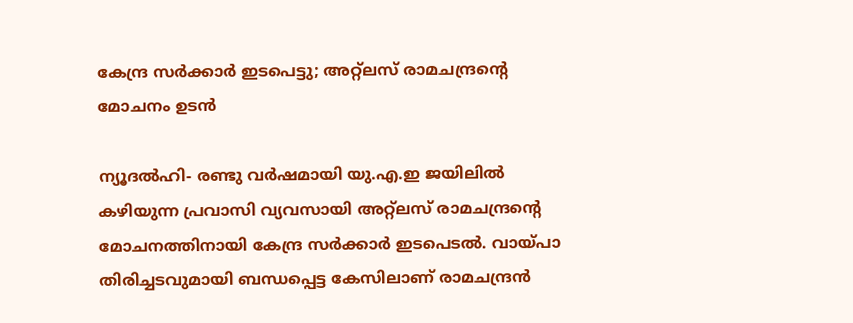കേന്ദ്ര സര്‍ക്കാര്‍ ഇടപെട്ടു; അറ്റ്ലസ് രാമചന്ദ്രന്റെ മോചനം ഉടന്‍

ന്യൂദല്‍ഹി- രണ്ടു വര്‍ഷമായി യു.എ.ഇ ജയിലില്‍ കഴിയുന്ന പ്രവാസി വ്യവസായി അറ്റ്ലസ് രാമചന്ദ്രന്റെ മോചനത്തിനായി കേന്ദ്ര സര്‍ക്കാര്‍ ഇടപെടല്‍. വായ്പാ തിരിച്ചടവുമായി ബന്ധപ്പെട്ട കേസിലാണ് രാമചന്ദ്രന്‍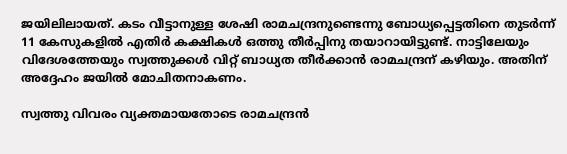ജയിലിലായത്. കടം വീട്ടാനുള്ള ശേഷി രാമചന്ദ്രനുണ്ടെന്നു ബോധ്യപ്പെട്ടതിനെ തുടര്‍ന്ന് 11 കേസുകളില്‍ എതിര്‍ കക്ഷികള്‍ ഒത്തു തീര്‍പ്പിനു തയാറായിട്ടുണ്ട്. നാട്ടിലേയും വിദേശത്തേയും സ്വത്തുക്കള്‍ വിറ്റ് ബാധ്യത തീര്‍ക്കാന്‍ രാമചന്ദ്രന് കഴിയും. അതിന് അദ്ദേഹം ജയില്‍ മോചിതനാകണം.

സ്വത്തു വിവരം വ്യക്തമായതോടെ രാമചന്ദ്രന്‍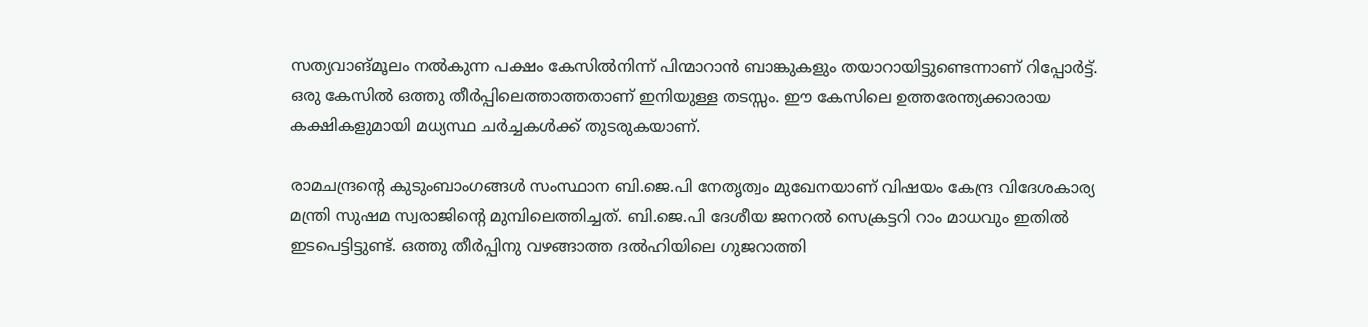സത്യവാങ്മൂലം നല്‍കുന്ന പക്ഷം കേസില്‍നിന്ന് പിന്മാറാന്‍ ബാങ്കുകളും തയാറായിട്ടുണ്ടെന്നാണ് റിപ്പോര്‍ട്ട്. ഒരു കേസില്‍ ഒത്തു തീര്‍പ്പിലെത്താത്തതാണ് ഇനിയുള്ള തടസ്സം. ഈ കേസിലെ ഉത്തരേന്ത്യക്കാരായ കക്ഷികളുമായി മധ്യസ്ഥ ചര്‍ച്ചകള്‍ക്ക് തുടരുകയാണ്.

രാമചന്ദ്രന്റെ കുടുംബാംഗങ്ങള്‍ സംസ്ഥാന ബി.ജെ.പി നേതൃത്വം മുഖേനയാണ് വിഷയം കേന്ദ്ര വിദേശകാര്യ മന്ത്രി സുഷമ സ്വരാജിന്റെ മുമ്പിലെത്തിച്ചത്. ബി.ജെ.പി ദേശീയ ജനറല്‍ സെക്രട്ടറി റാം മാധവും ഇതില്‍ ഇടപെട്ടിട്ടുണ്ട്. ഒത്തു തീര്‍പ്പിനു വഴങ്ങാത്ത ദല്‍ഹിയിലെ ഗുജറാത്തി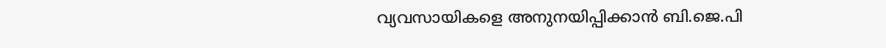വ്യവസായികളെ അനുനയിപ്പിക്കാന്‍ ബി.ജെ.പി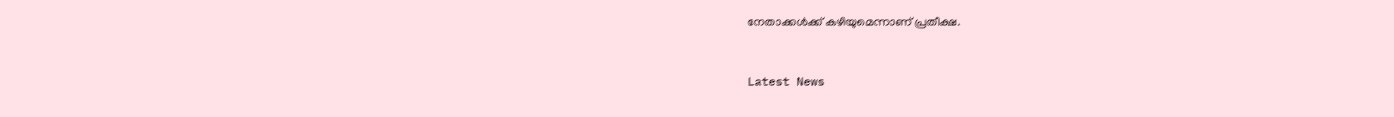നേതാക്കള്‍ക്ക് കഴിയുമെന്നാണ് പ്രതീക്ഷ.



Latest News